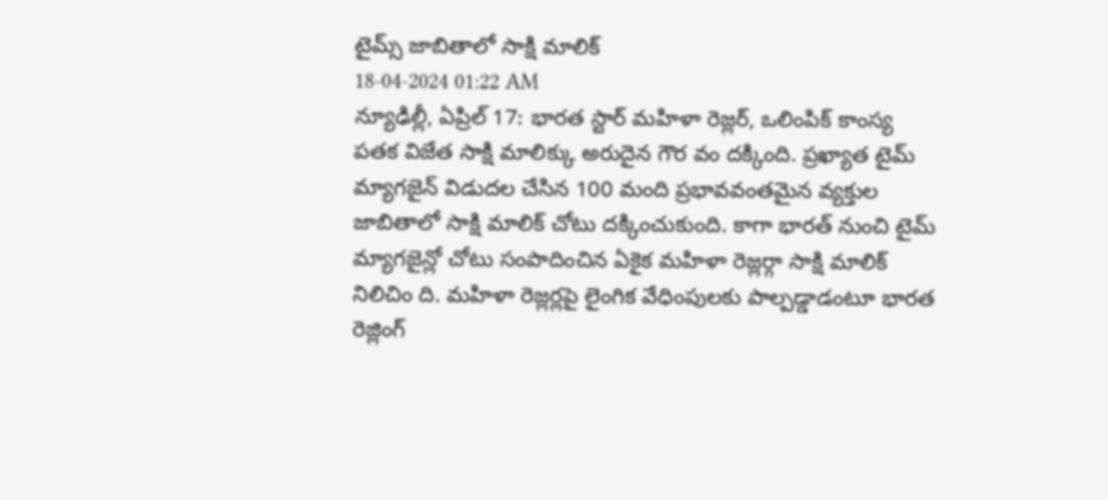టైమ్స్ జాబితాలో సాక్షి మాలిక్
18-04-2024 01:22 AM
న్యూఢిల్లీ, ఏప్రిల్ 17: భారత స్టార్ మహిళా రెజ్లర్, ఒలింపిక్ కాంస్య పతక విజేత సాక్షి మాలిక్కు అరుదైన గౌర వం దక్కింది. ప్రఖ్యాత టైమ్ మ్యాగజైన్ విడుదల చేసిన 100 మంది ప్రభావవంతమైన వ్యక్తుల జాబితాలో సాక్షి మాలిక్ చోటు దక్కించుకుంది. కాగా భారత్ నుంచి టైమ్ మ్యాగజైన్లో చోటు సంపాదించిన ఏకైక మహిళా రెజ్లర్గా సాక్షి మాలిక్ నిలిచిం ది. మహిళా రెజ్లర్లపై లైంగిక వేధింపులకు పాల్పడ్డాడంటూ భారత రెజ్లింగ్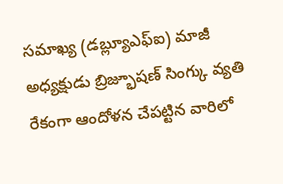సమాఖ్య (డబ్ల్యూఎఫ్ఐ) మాజీ అధ్యక్షుడు బ్రిజ్భూషణ్ సింగ్కు వ్యతి రేకంగా ఆందోళన చేపట్టిన వారిలో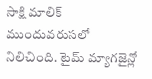సాక్షి మాలిక్ ముందువరుసలో నిలిచింది. టైమ్ మ్యాగజైన్లో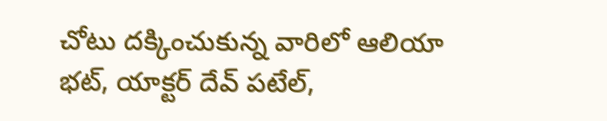చోటు దక్కించుకున్న వారిలో ఆలియా భట్, యాక్టర్ దేవ్ పటేల్,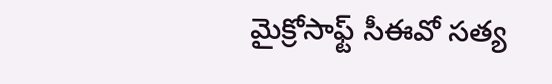మైక్రోసాఫ్ట్ సీఈవో సత్య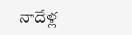నాదేళ్ల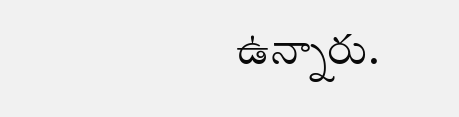ఉన్నారు.